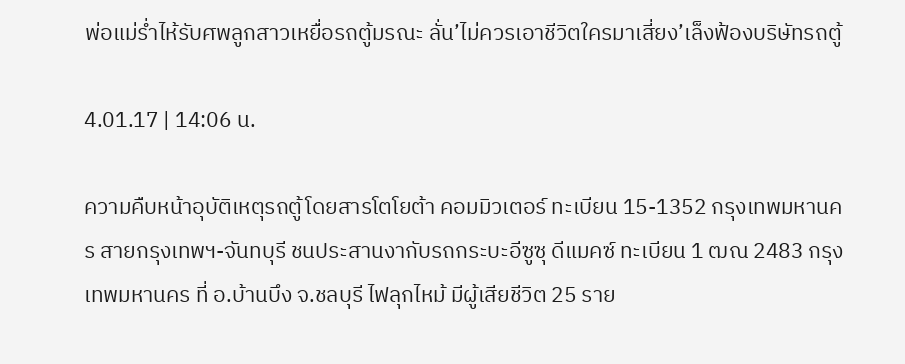พ่อแม่ร่ำไห้รับศพลูกสาวเหยื่อรถตู้มรณะ ลั่น’ไม่ควรเอาชีวิตใครมาเสี่ยง’เล็งฟ้องบริษัทรถตู้

4.01.17 | 14:06 น.

ความคืบหน้าอุบัติเหตุรถตู้โดยสารโตโยต้า คอมมิวเตอร์ ทะเบียน 15-1352 กรุงเทพมหานคร สายกรุงเทพฯ-จันทบุรี ชนประสานงากับรถกระบะอีซูซุ ดีแมคซ์ ทะเบียน 1 ฒณ 2483 กรุงเทพมหานคร ที่ อ.บ้านบึง จ.ชลบุรี ไฟลุกไหม้ มีผู้เสียชีวิต 25 ราย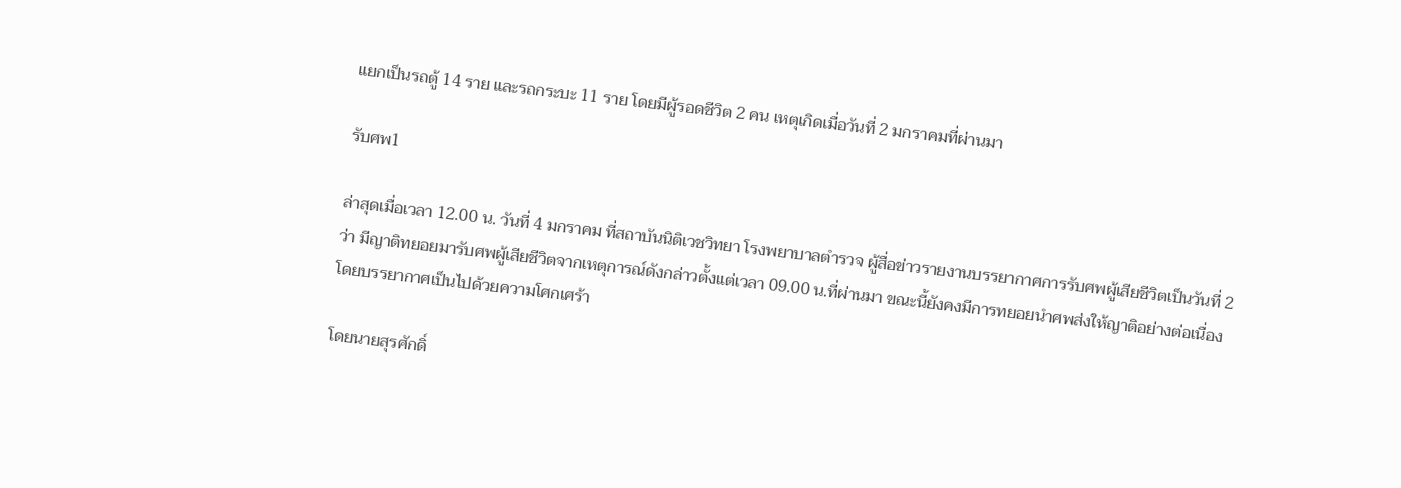แยกเป็นรถตู้ 14 ราย และรถกระบะ 11 ราย โดยมีผู้รอดชีวิต 2 คน เหตุเกิดเมื่อวันที่ 2 มกราคมที่ผ่านมา

รับศพ1

ล่าสุดเมื่อเวลา 12.00 น. วันที่ 4 มกราคม ที่สถาบันนิติเวชวิทยา โรงพยาบาลตำรวจ ผู้สื่อข่าวรายงานบรรยากาศการรับศพผู้เสียชีวิตเป็นวันที่ 2 ว่า มีญาติทยอยมารับศพผู้เสียชีวิตจากเหตุการณ์ดังกล่าวตั้งแต่เวลา 09.00 น.ที่ผ่านมา ขณะนี้ยังคงมีการทยอยนำศพส่งให้ญาติอย่างต่อเนื่อง โดยบรรยากาศเป็นไปด้วยความโศกเศร้า

โดยนายสุรศักดิ์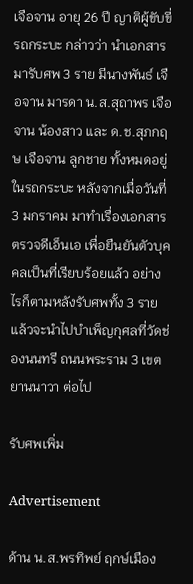เจือจาน อายุ 26 ปี ญาติผู้ขับขี่รถกระบะ กล่าวว่า นำเอกสารมารับศพ 3 ราย มีนางพันธ์ เจือจาน มารดา น.ส.สุถาพร เจือจาน น้องสาว และ ด.ช.สุภกฤษ เจือจาน ลูกชาย ทั้งหมดอยู่ในรถกระบะ หลังจากเมื่อวันที่ 3 มกราคม มาทำเรื่องเอกสาร ตรวจดีเอ็นเอ เพื่อยืนยันตัวบุคคลเป็นที่เรียบร้อยแล้ว อย่างไรก็ตามหลังรับศพทั้ง 3 รายแล้วจะนำไปบำเพ็ญกุศลที่วัดช่องนนทรี ถนนพระราม 3 เขตยานนาวา ต่อไป

รับศพเพิ่ม

Advertisement

ด้าน น.ส.พรทิพย์ ฤกษ์เมือง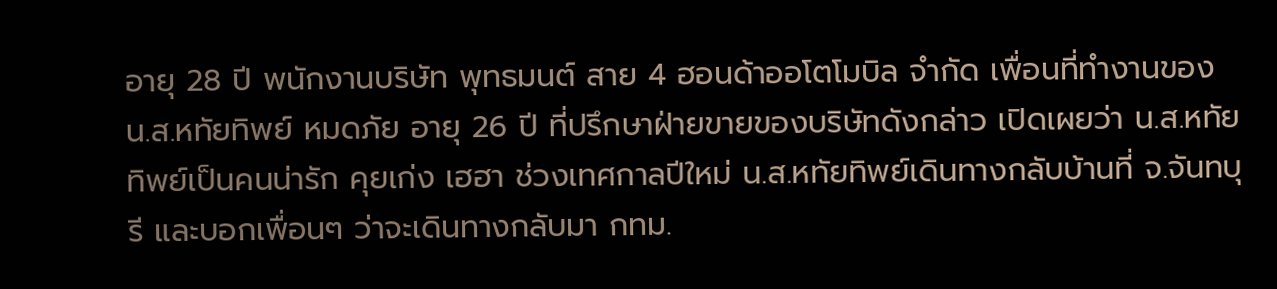อายุ 28 ปี พนักงานบริษัท พุทธมนต์ สาย 4 ฮอนด้าออโตโมบิล จำกัด เพื่อนที่ทำงานของ น.ส.หทัยทิพย์ หมดภัย อายุ 26 ปี ที่ปรึกษาฝ่ายขายของบริษัทดังกล่าว เปิดเผยว่า น.ส.หทัยทิพย์เป็นคนน่ารัก คุยเก่ง เฮฮา ช่วงเทศกาลปีใหม่ น.ส.หทัยทิพย์เดินทางกลับบ้านที่ จ.จันทบุรี และบอกเพื่อนๆ ว่าจะเดินทางกลับมา กทม.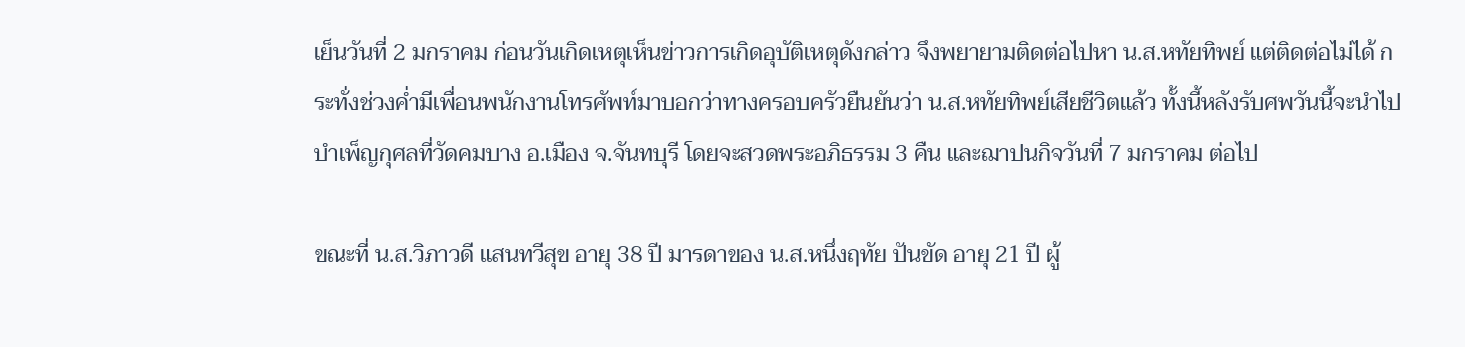เย็นวันที่ 2 มกราคม ก่อนวันเกิดเหตุเห็นข่าวการเกิดอุบัติเหตุดังกล่าว จึงพยายามติดต่อไปหา น.ส.หทัยทิพย์ แต่ติดต่อไม่ได้ กระทั่งช่วงค่ำมีเพื่อนพนักงานโทรศัพท์มาบอกว่าทางครอบครัวยืนยันว่า น.ส.หทัยทิพย์เสียชีวิตแล้ว ทั้งนี้หลังรับศพวันนี้จะนำไปบำเพ็ญกุศลที่วัดคมบาง อ.เมือง จ.จันทบุรี โดยจะสวดพระอภิธรรม 3 คืน และฌาปนกิจวันที่ 7 มกราคม ต่อไป

ขณะที่ น.ส.วิภาวดี แสนทวีสุข อายุ 38 ปี มารดาของ น.ส.หนึ่งฤทัย ปันขัด อายุ 21 ปี ผู้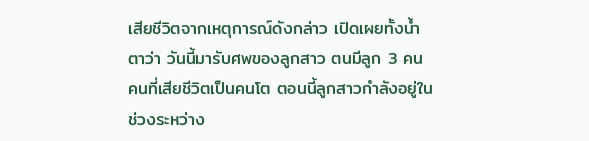เสียชีวิตจากเหตุการณ์ดังกล่าว เปิดเผยทั้งน้ำตาว่า วันนี้มารับศพของลูกสาว ตนมีลูก 3 คน คนที่เสียชีวิตเป็นคนโต ตอนนี้ลูกสาวกำลังอยู่ในช่วงระหว่าง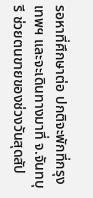รอหาที่ศึกษาต่อ ปกติจะพักที่กรุงเทพฯ และจะเดินทางมาที่ จ.จันทบุรี ช่วยตนขายของช่วงวันสุดสัป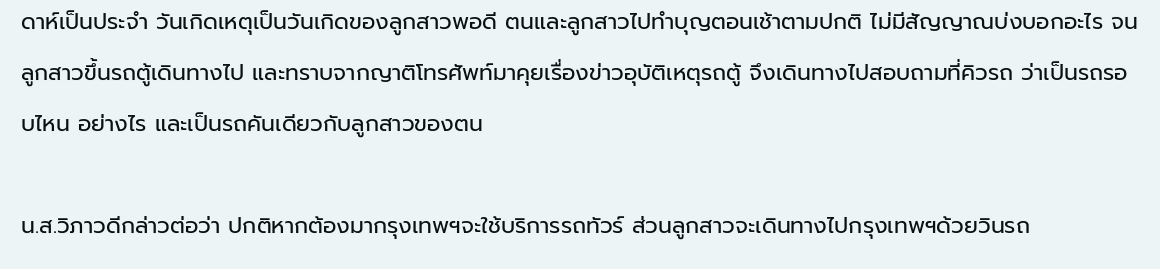ดาห์เป็นประจำ วันเกิดเหตุเป็นวันเกิดของลูกสาวพอดี ตนและลูกสาวไปทำบุญตอนเช้าตามปกติ ไม่มีสัญญาณบ่งบอกอะไร จนลูกสาวขึ้นรถตู้เดินทางไป และทราบจากญาติโทรศัพท์มาคุยเรื่องข่าวอุบัติเหตุรถตู้ จึงเดินทางไปสอบถามที่คิวรถ ว่าเป็นรถรอบไหน อย่างไร และเป็นรถคันเดียวกับลูกสาวของตน

น.ส.วิภาวดีกล่าวต่อว่า ปกติหากต้องมากรุงเทพฯจะใช้บริการรถทัวร์ ส่วนลูกสาวจะเดินทางไปกรุงเทพฯด้วยวินรถ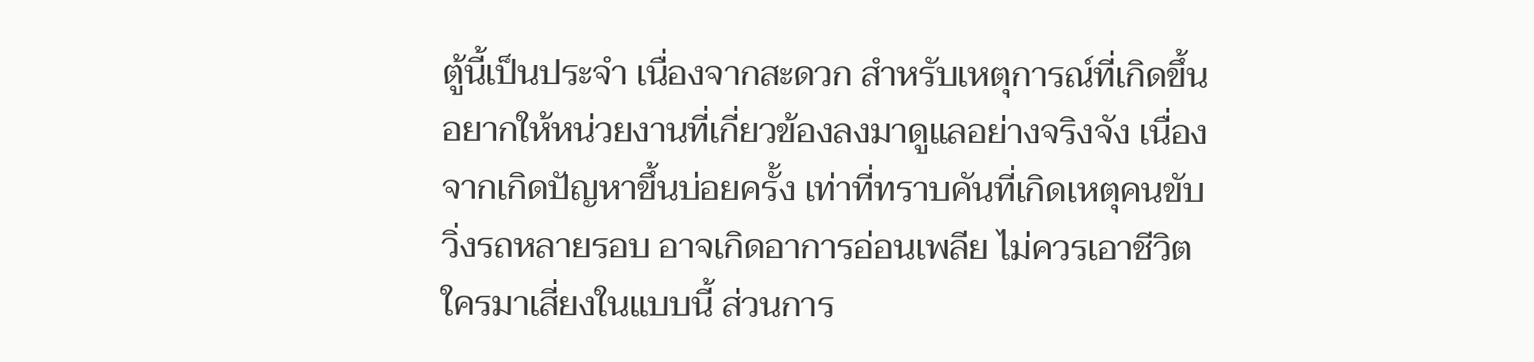ตู้นี้เป็นประจำ เนื่องจากสะดวก สำหรับเหตุการณ์ที่เกิดขึ้นอยากให้หน่วยงานที่เกี่ยวข้องลงมาดูแลอย่างจริงจัง เนื่องจากเกิดปัญหาขึ้นบ่อยครั้ง เท่าที่ทราบคันที่เกิดเหตุคนขับวิ่งรถหลายรอบ อาจเกิดอาการอ่อนเพลีย ไม่ควรเอาชีวิตใครมาเสี่ยงในแบบนี้ ส่วนการ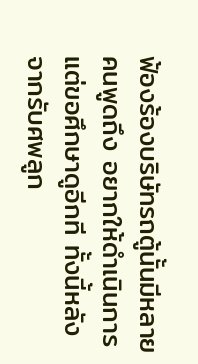ฟ้องร้องบริษัทรถตู้นั้นมีหลายคนพูดถึง อยากให้ดำเนินการ แต่ขอศึกษาดูอีกที ทั้งนี้หลังจากรับศพลูก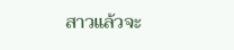สาวแล้วจะ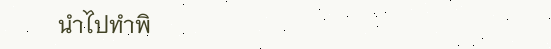นำไปทำพิ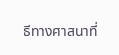ธีทางศาสนาที่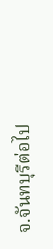จ.จันทบุรีต่อไป